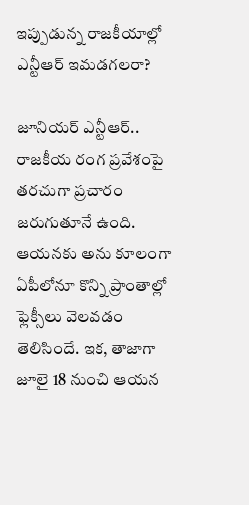ఇప్పుడున్న రాజకీయాల్లో ఎన్టీఆర్‌ ఇమ‌డ‌గ‌ల‌రా?

జూనియ‌ర్ ఎన్టీఆర్‌.. రాజ‌కీయ రంగ ప్ర‌వేశంపై త‌ర‌చుగా ప్ర‌చారం జ‌రుగుతూనే ఉంది. ఆయ‌న‌కు అను కూలంగా ఏపీలోనూ కొన్ని ప్రాంతాల్లో ఫ్లెక్సీలు వెల‌వ‌డం తెలిసిందే. ఇక‌, తాజాగా జూలై 18 నుంచి ఆయ‌న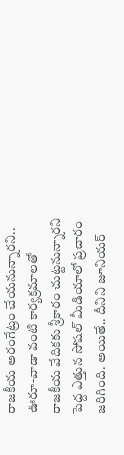రాజ‌కీయ అరంగేట్రం చేయ‌నున్నార‌ని.. ఊరూ-వాడా వంటి కార్య‌క్ర‌మాల‌తో రాజ‌కీయ వేదిక‌కు శ్రీకారం చుట్ట‌నున్నార‌ని పెద్ద ఎత్తున సోష‌ల్ మీడియాలో ప్ర‌చారం జ‌రిగింది. అయితే.. దీనిని జూనియ‌ర్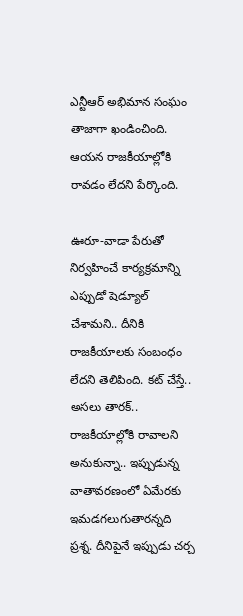ఎన్టీఆర్ అభిమాన సంఘం తాజాగా ఖండించింది. ఆయ‌న రాజ‌కీయాల్లోకి రావ‌డం లేద‌ని పేర్కొంది.

ఊరూ-వాడా పేరుతో నిర్వ‌హించే కార్య‌క్ర‌మాన్ని ఎప్పుడో షెడ్యూల్ చేశామ‌ని.. దీనికి రాజ‌కీయాల‌కు సంబంధం లేద‌ని తెలిపింది. క‌ట్ చేస్తే.. అస‌లు తార‌క్‌.. రాజ‌కీయాల్లోకి రావాల‌ని అనుకున్నా.. ఇప్పుడున్న వాతావ‌ర‌ణంలో ఏమేర‌కు ఇమ‌డ‌గ‌లుగుతార‌న్న‌ది ప్ర‌శ్న‌. దీనిపైనే ఇప్పుడు చ‌ర్చ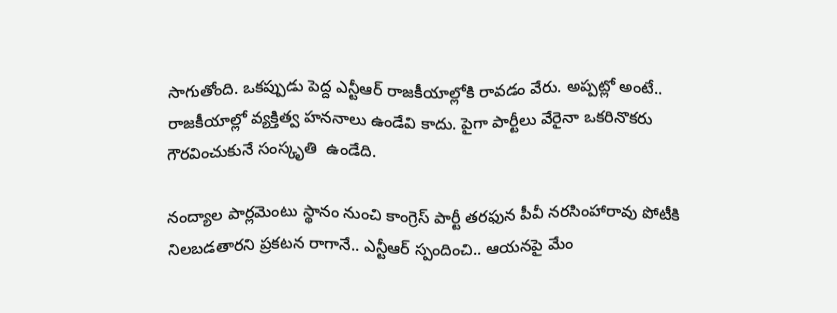సాగుతోంది. ఒక‌ప్పుడు పెద్ద ఎన్టీఆర్ రాజ‌కీయాల్లోకి రావ‌డం వేరు. అప్ప‌ట్లో అంటే.. రాజ‌కీయాల్లో వ్య‌క్తిత్వ హ‌న‌నాలు ఉండేవి కాదు. పైగా పార్టీలు వేరైనా ఒక‌రినొక‌రు గౌర‌వించుకునే సంస్కృతి  ఉండేది.

నంద్యాల పార్ల‌మెంటు స్థానం నుంచి కాంగ్రెస్ పార్టీ త‌ర‌ఫున పీవీ న‌ర‌సింహారావు పోటీకి నిల‌బ‌డ‌తార‌ని ప్ర‌క‌ట‌న రాగానే.. ఎన్టీఆర్ స్పందించి.. ఆయ‌న‌పై మేం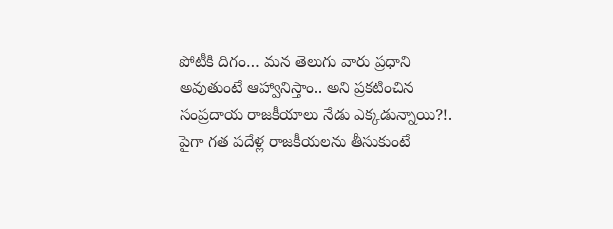పోటీకి దిగం… మ‌న తెలుగు వారు ప్ర‌ధాని అవుతుంటే ఆహ్వానిస్తాం.. అని ప్ర‌క‌టించిన సంప్ర‌దాయ రాజ‌కీయాలు నేడు ఎక్క‌డున్నాయి?!. పైగా గ‌త ప‌దేళ్ల రాజ‌కీయ‌ల‌ను తీసుకుంటే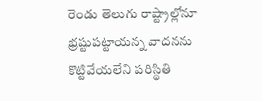రెండు తెలుగు రాష్ట్రాల్లోనూ భ్ర‌ష్టుప‌ట్టాయ‌న్న వాద‌న‌ను కొట్టివేయ‌లేని ప‌రిస్థితి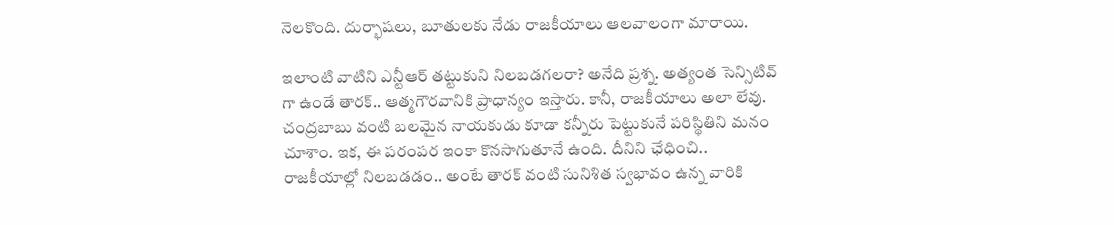నెల‌కొంది. దుర్భాష‌లు, బూతులకు నేడు రాజ‌కీయాలు ఆల‌వాలంగా మారాయి.

ఇలాంటి వాటిని ఎన్టీఆర్‌ త‌ట్టుకుని నిల‌బ‌డ‌గ‌ల‌రా? అనేది ప్ర‌శ్న‌. అత్యంత సెన్సిటివ్ గా ఉండే తార‌క్‌.. ఆత్మ‌గౌర‌వానికి ప్రాధాన్యం ఇస్తారు. కానీ, రాజ‌కీయాలు అలా లేవు. చంద్ర‌బాబు వంటి బ‌ల‌మైన నాయ‌కుడు కూడా క‌న్నీరు పెట్టుకునే ప‌రిస్థితిని మ‌నం చూశాం. ఇక‌, ఈ ప‌రంప‌ర ఇంకా కొన‌సాగుతూనే ఉంది. దీనిని ఛేధించి.. రాజ‌కీయాల్లో నిల‌బ‌డ‌డం.. అంటే తార‌క్ వంటి సునిశిత స్వ‌భావం ఉన్న వారికి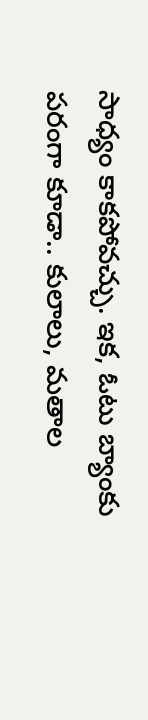సాధ్యం కాక‌పోవ‌చ్చు. ఇక‌, ఓటు బ్యాంకు ప‌రంగా కూడా.. కులాలు, మ‌తాల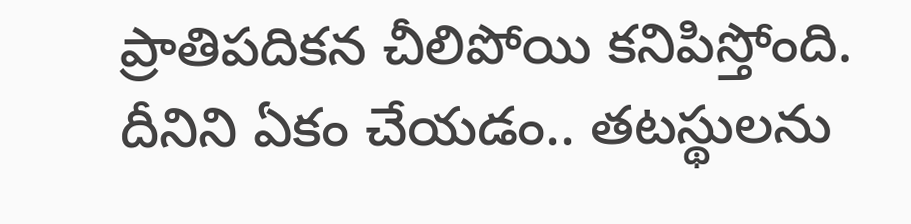ప్రాతిప‌దిక‌న చీలిపోయి క‌నిపిస్తోంది. దీనిని ఏకం చేయడం.. త‌ట‌స్థుల‌ను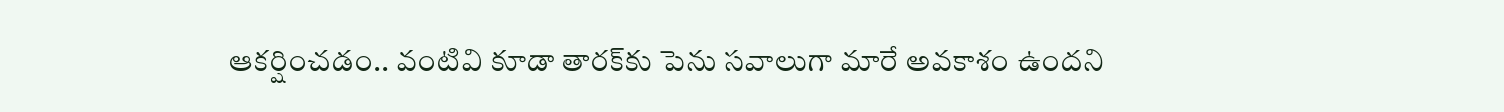ఆక‌ర్షించడం.. వంటివి కూడా తార‌క్‌కు పెను స‌వాలుగా మారే అవ‌కాశం ఉంద‌ని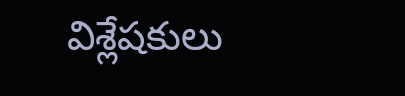విశ్లేష‌కులు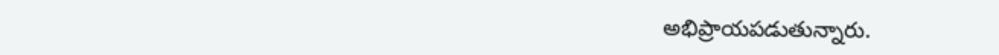అభిప్రాయ‌ప‌డుతున్నారు.